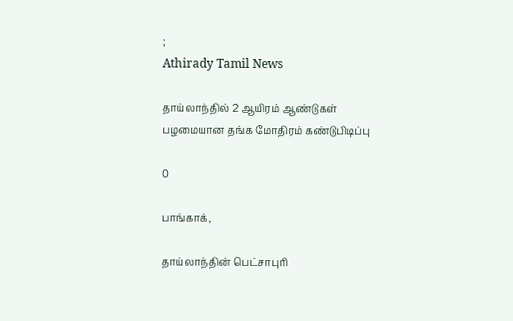;
Athirady Tamil News

தாய்லாந்தில் 2 ஆயிரம் ஆண்டுகள் பழமையான தங்க மோதிரம் கண்டுபிடிப்பு

0

பாங்காக்,

தாய்லாந்தின் பெட்சாபுரி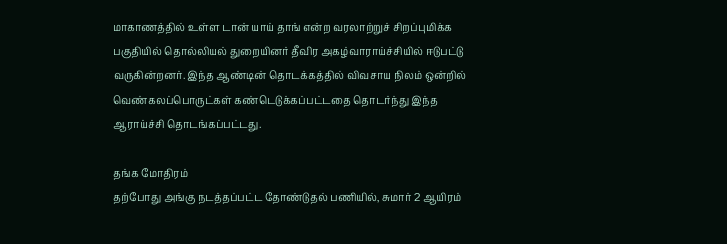மாகாணத்தில் உள்ள டான் யாய் தாங் என்ற வரலாற்றுச் சிறப்புமிக்க பகுதியில் தொல்லியல் துறையினர் தீவிர அகழ்வாராய்ச்சியில் ஈடுபட்டு வருகின்றனர். இந்த ஆண்டின் தொடக்கத்தில் விவசாய நிலம் ஒன்றில் வெண்கலப்பொருட்கள் கண்டெடுக்கப்பட்டதை தொடர்ந்து இந்த ஆராய்ச்சி தொடங்கப்பட்டது.

தங்க மோதிரம்
தற்போது அங்கு நடத்தப்பட்ட தோண்டுதல் பணியில், சுமார் 2 ஆயிரம்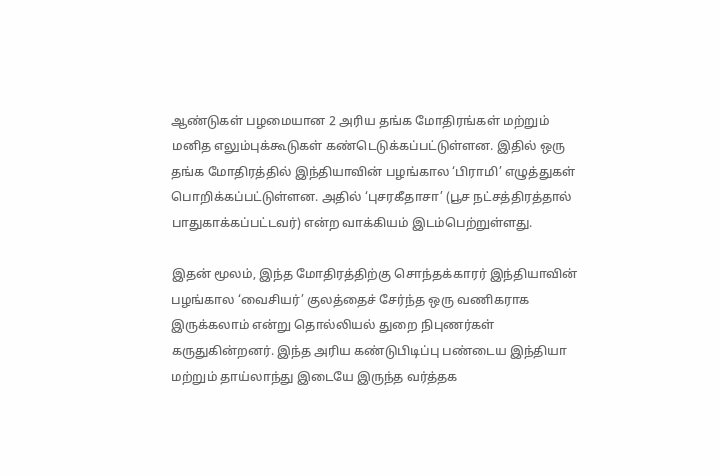ஆண்டுகள் பழமையான 2 அரிய தங்க மோதிரங்கள் மற்றும் மனித எலும்புக்கூடுகள் கண்டெடுக்கப்பட்டுள்ளன. இதில் ஒரு தங்க மோதிரத்தில் இந்தியாவின் பழங்கால ‘பிராமி’ எழுத்துகள் பொறிக்கப்பட்டுள்ளன. அதில் ‘புசரகீதாசா’ (பூச நட்சத்திரத்தால் பாதுகாக்கப்பட்டவர்) என்ற வாக்கியம் இடம்பெற்றுள்ளது.

இதன் மூலம், இந்த மோதிரத்திற்கு சொந்தக்காரர் இந்தியாவின் பழங்கால ‘வைசியர்’ குலத்தைச் சேர்ந்த ஒரு வணிகராக இருக்கலாம் என்று தொல்லியல் துறை நிபுணர்கள் கருதுகின்றனர். இந்த அரிய கண்டுபிடிப்பு பண்டைய இந்தியா மற்றும் தாய்லாந்து இடையே இருந்த வர்த்தக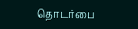தொடர்பை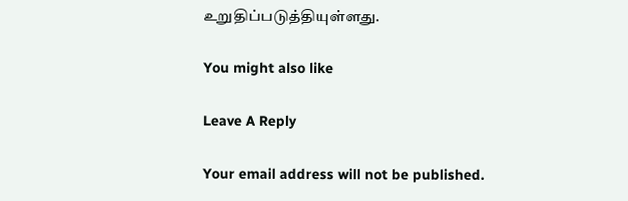உறுதிப்படுத்தியுள்ளது.

You might also like

Leave A Reply

Your email address will not be published.